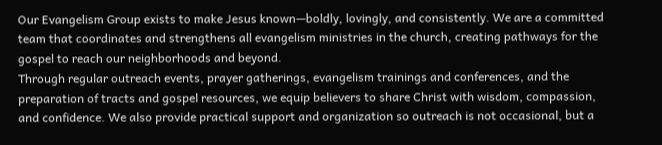Our Evangelism Group exists to make Jesus known—boldly, lovingly, and consistently. We are a committed team that coordinates and strengthens all evangelism ministries in the church, creating pathways for the gospel to reach our neighborhoods and beyond.
Through regular outreach events, prayer gatherings, evangelism trainings and conferences, and the preparation of tracts and gospel resources, we equip believers to share Christ with wisdom, compassion, and confidence. We also provide practical support and organization so outreach is not occasional, but a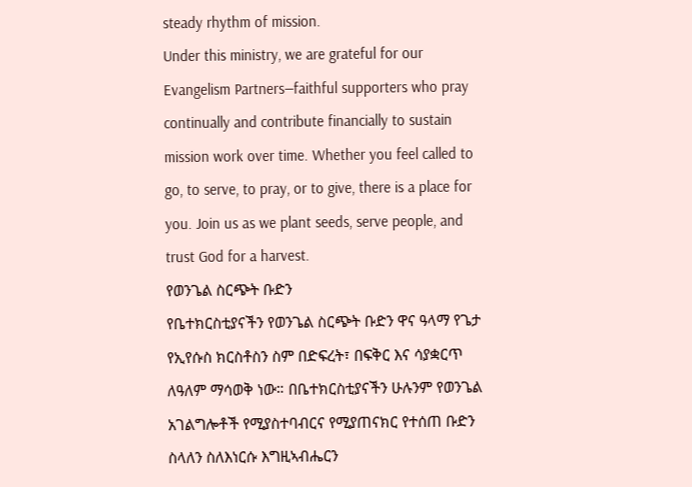steady rhythm of mission.
Under this ministry, we are grateful for our Evangelism Partners—faithful supporters who pray continually and contribute financially to sustain mission work over time. Whether you feel called to go, to serve, to pray, or to give, there is a place for you. Join us as we plant seeds, serve people, and trust God for a harvest.
የወንጌል ስርጭት ቡድን
የቤተክርስቲያናችን የወንጌል ስርጭት ቡድን ዋና ዓላማ የጌታ የኢየሱስ ክርስቶስን ስም በድፍረት፣ በፍቅር እና ሳያቋርጥ ለዓለም ማሳወቅ ነው። በቤተክርስቲያናችን ሁሉንም የወንጌል አገልግሎቶች የሚያስተባብርና የሚያጠናክር የተሰጠ ቡድን ስላለን ስለእነርሱ እግዚኣብሔርን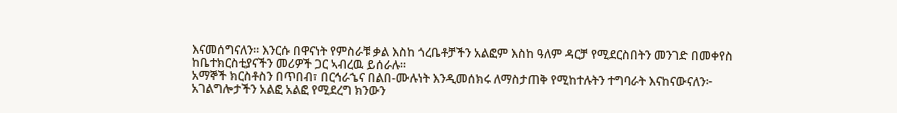እናመሰግናለን። እንርሱ በዋናነት የምስራቹ ቃል እስከ ጎረቤቶቻችን አልፎም እስከ ዓለም ዳርቻ የሚደርስበትን መንገድ በመቀየስ ከቤተክርስቲያናችን መሪዎች ጋር ኣብረዉ ይሰራሉ።
አማኞች ክርስቶስን በጥበብ፣ በርኅራኄና በልበ-ሙሉነት እንዲመሰክሩ ለማስታጠቅ የሚከተሉትን ተግባራት እናከናውናለን፦
አገልግሎታችን አልፎ አልፎ የሚደረግ ክንውን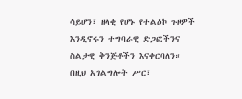ሳይሆን፣ ዘላቂ የሆኑ የተልዕኮ ጉዞዎች እንዲኖሩን ተግባራዊ ድጋፎችንና ስልታዊ ቅንጅቶችን እናቀርባለን።
በዚህ አገልግሎት ሥር፣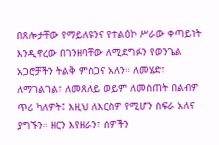በጸሎታቸው የማይለዩንና የተልዕኮ ሥራው ቀጣይነት እንዲኖረው በገንዘባቸው ለሚደግፉን የወንጌል አጋሮቻችን ትልቅ ምስጋና አለን። ለመሄድ፣ ለማገልገል፣ ለመጸለይ ወይም ለመስጠት በልብዎ ጥሪ ካለዎት፤ እዚህ ለእርስዎ የሚሆን ስፍራ አለና ያግኙን። ዘርን እየዘራን፣ ሰዎችን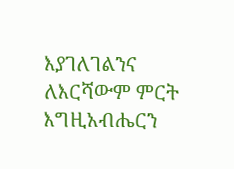እያገለገልንና ለእርሻውም ምርት እግዚአብሔርን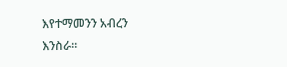እየተማመንን አብረን እንስራ።